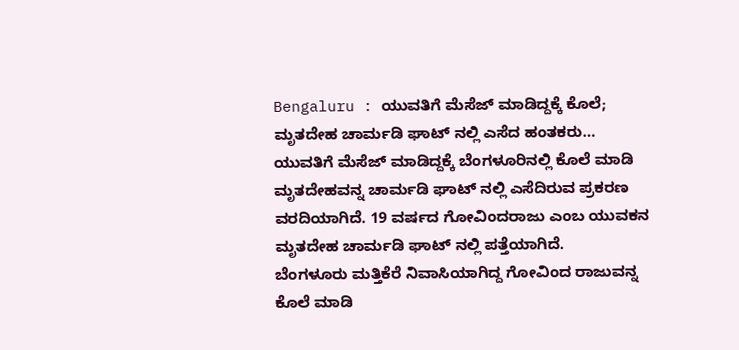Bengaluru : ಯುವತಿಗೆ ಮೆಸೆಜ್ ಮಾಡಿದ್ದಕ್ಕೆ ಕೊಲೆ; ಮೃತದೇಹ ಚಾರ್ಮಡಿ ಘಾಟ್ ನಲ್ಲಿ ಎಸೆದ ಹಂತಕರು…
ಯುವತಿಗೆ ಮೆಸೆಜ್ ಮಾಡಿದ್ದಕ್ಕೆ ಬೆಂಗಳೂರಿನಲ್ಲಿ ಕೊಲೆ ಮಾಡಿ ಮೃತದೇಹವನ್ನ ಚಾರ್ಮಡಿ ಘಾಟ್ ನಲ್ಲಿ ಎಸೆದಿರುವ ಪ್ರಕರಣ ವರದಿಯಾಗಿದೆ. 19 ವರ್ಷದ ಗೋವಿಂದರಾಜು ಎಂಬ ಯುವಕನ ಮೃತದೇಹ ಚಾರ್ಮಡಿ ಘಾಟ್ ನಲ್ಲಿ ಪತ್ತೆಯಾಗಿದೆ.
ಬೆಂಗಳೂರು ಮತ್ತಿಕೆರೆ ನಿವಾಸಿಯಾಗಿದ್ದ ಗೋವಿಂದ ರಾಜುವನ್ನ ಕೊಲೆ ಮಾಡಿ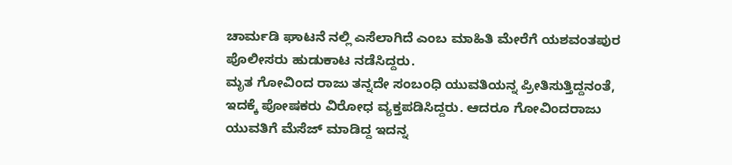ಚಾರ್ಮಡಿ ಘಾಟನೆ ನಲ್ಲಿ ಎಸೆಲಾಗಿದೆ ಎಂಬ ಮಾಹಿತಿ ಮೇರೆಗೆ ಯಶವಂತಪುರ ಪೊಲೀಸರು ಹುಡುಕಾಟ ನಡೆಸಿದ್ದರು.
ಮೃತ ಗೋವಿಂದ ರಾಜು ತನ್ನದೇ ಸಂಬಂಧಿ ಯುವತಿಯನ್ನ ಪ್ರೀತಿಸುತ್ತಿದ್ದನಂತೆ, ಇದಕ್ಕೆ ಪೋಷಕರು ವಿರೋಧ ವ್ಯಕ್ತಪಡಿಸಿದ್ದರು. ಆದರೂ ಗೋವಿಂದರಾಜು ಯುವತಿಗೆ ಮೆಸೆಜ್ ಮಾಡಿದ್ದ ಇದನ್ನ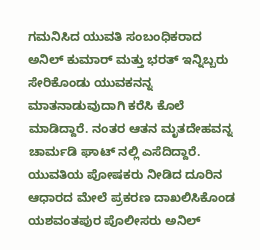ಗಮನಿಸಿದ ಯುವತಿ ಸಂಬಂಧಿಕರಾದ ಅನಿಲ್ ಕುಮಾರ್ ಮತ್ತು ಭರತ್ ಇನ್ನಿಬ್ಬರು ಸೇರಿಕೊಂಡು ಯುವಕನನ್ನ ಮಾತನಾಡುವುದಾಗಿ ಕರೆಸಿ ಕೊಲೆ ಮಾಡಿದ್ದಾರೆ. ನಂತರ ಆತನ ಮೃತದೇಹವನ್ನ ಚಾರ್ಮಡಿ ಘಾಟ್ ನಲ್ಲಿ ಎಸೆದಿದ್ದಾರೆ.
ಯುವತಿಯ ಪೋಷಕರು ನೀಡಿದ ದೂರಿನ ಆಧಾರದ ಮೇಲೆ ಪ್ರಕರಣ ದಾಖಲಿಸಿಕೊಂಡ ಯಶವಂತಪುರ ಪೊಲೀಸರು ಅನಿಲ್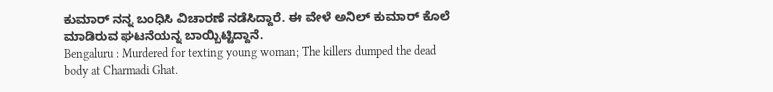ಕುಮಾರ್ ನನ್ನ ಬಂಧಿಸಿ ವಿಚಾರಣೆ ನಡೆಸಿದ್ದಾರೆ. ಈ ವೇಳೆ ಅನಿಲ್ ಕುಮಾರ್ ಕೊಲೆ ಮಾಡಿರುವ ಘಟನೆಯನ್ನ ಬಾಯ್ಬಿಟ್ಟಿದ್ದಾನೆ.
Bengaluru : Murdered for texting young woman; The killers dumped the dead body at Charmadi Ghat.